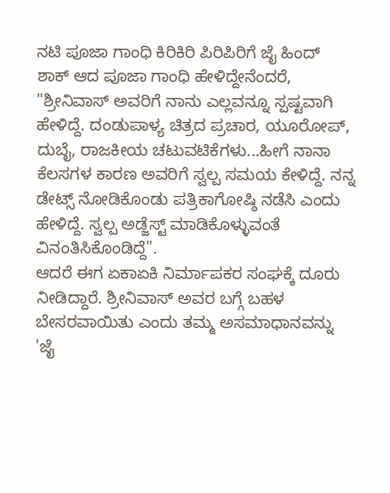ನಟಿ ಪೂಜಾ ಗಾಂಧಿ ಕಿರಿಕಿರಿ ಪಿರಿಪಿರಿಗೆ ಜೈ ಹಿಂದ್
ಶಾಕ್ ಆದ ಪೂಜಾ ಗಾಂಧಿ ಹೇಳಿದ್ದೇನೆಂದರೆ, "ಶ್ರೀನಿವಾಸ್ ಅವರಿಗೆ ನಾನು ಎಲ್ಲವನ್ನೂ ಸ್ಪಷ್ಟವಾಗಿ ಹೇಳಿದ್ದೆ. ದಂಡುಪಾಳ್ಯ ಚಿತ್ರದ ಪ್ರಚಾರ, ಯೂರೋಪ್, ದುಬೈ, ರಾಜಕೀಯ ಚಟುವಟಿಕೆಗಳು...ಹೀಗೆ ನಾನಾ ಕೆಲಸಗಳ ಕಾರಣ ಅವರಿಗೆ ಸ್ವಲ್ಪ ಸಮಯ ಕೇಳಿದ್ದೆ. ನನ್ನ ಡೇಟ್ಸ್ ನೋಡಿಕೊಂಡು ಪತ್ರಿಕಾಗೋಷ್ಠಿ ನಡೆಸಿ ಎಂದು ಹೇಳಿದ್ದೆ. ಸ್ವಲ್ಪ ಅಡ್ಜೆಸ್ಟ್ ಮಾಡಿಕೊಳ್ಳುವಂತೆ ವಿನಂತಿಸಿಕೊಂಡಿದ್ದೆ".
ಆದರೆ ಈಗ ಏಕಾಏಕಿ ನಿರ್ಮಾಪಕರ ಸಂಘಕ್ಕೆ ದೂರು ನೀಡಿದ್ದಾರೆ. ಶ್ರೀನಿವಾಸ್ ಅವರ ಬಗ್ಗೆ ಬಹಳ ಬೇಸರವಾಯಿತು ಎಂದು ತಮ್ಮ ಅಸಮಾಧಾನವನ್ನು 'ಜೈ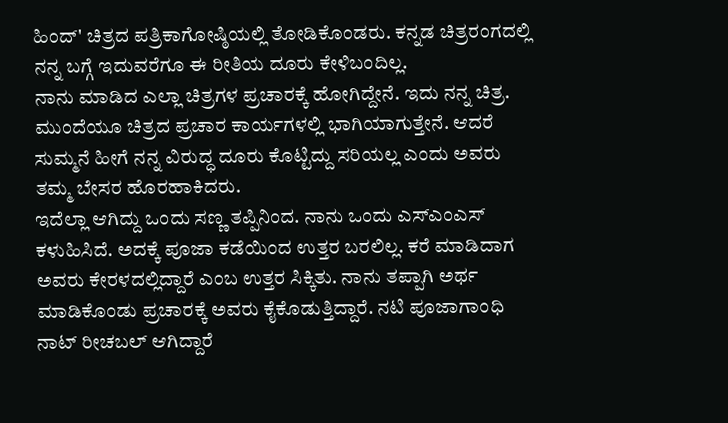ಹಿಂದ್' ಚಿತ್ರದ ಪತ್ರಿಕಾಗೋಷ್ಠಿಯಲ್ಲಿ ತೋಡಿಕೊಂಡರು. ಕನ್ನಡ ಚಿತ್ರರಂಗದಲ್ಲಿ ನನ್ನ ಬಗ್ಗೆ ಇದುವರೆಗೂ ಈ ರೀತಿಯ ದೂರು ಕೇಳಿಬಂದಿಲ್ಲ.
ನಾನು ಮಾಡಿದ ಎಲ್ಲಾ ಚಿತ್ರಗಳ ಪ್ರಚಾರಕ್ಕೆ ಹೋಗಿದ್ದೇನೆ. ಇದು ನನ್ನ ಚಿತ್ರ. ಮುಂದೆಯೂ ಚಿತ್ರದ ಪ್ರಚಾರ ಕಾರ್ಯಗಳಲ್ಲಿ ಭಾಗಿಯಾಗುತ್ತೇನೆ. ಆದರೆ ಸುಮ್ಮನೆ ಹೀಗೆ ನನ್ನ ವಿರುದ್ಧ ದೂರು ಕೊಟ್ಟಿದ್ದು ಸರಿಯಲ್ಲ ಎಂದು ಅವರು ತಮ್ಮ ಬೇಸರ ಹೊರಹಾಕಿದರು.
ಇದೆಲ್ಲಾ ಆಗಿದ್ದು ಒಂದು ಸಣ್ಣ ತಪ್ಪಿನಿಂದ. ನಾನು ಒಂದು ಎಸ್ಎಂಎಸ್ ಕಳುಹಿಸಿದೆ. ಅದಕ್ಕೆ ಪೂಜಾ ಕಡೆಯಿಂದ ಉತ್ತರ ಬರಲಿಲ್ಲ. ಕರೆ ಮಾಡಿದಾಗ ಅವರು ಕೇರಳದಲ್ಲಿದ್ದಾರೆ ಎಂಬ ಉತ್ತರ ಸಿಕ್ಕಿತು. ನಾನು ತಪ್ಪಾಗಿ ಅರ್ಥ ಮಾಡಿಕೊಂಡು ಪ್ರಚಾರಕ್ಕೆ ಅವರು ಕೈಕೊಡುತ್ತಿದ್ದಾರೆ. ನಟಿ ಪೂಜಾಗಾಂಧಿ ನಾಟ್ ರೀಚಬಲ್ ಆಗಿದ್ದಾರೆ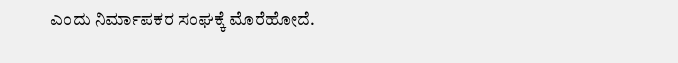ಎಂದು ನಿರ್ಮಾಪಕರ ಸಂಘಕ್ಕೆ ಮೊರೆಹೋದೆ.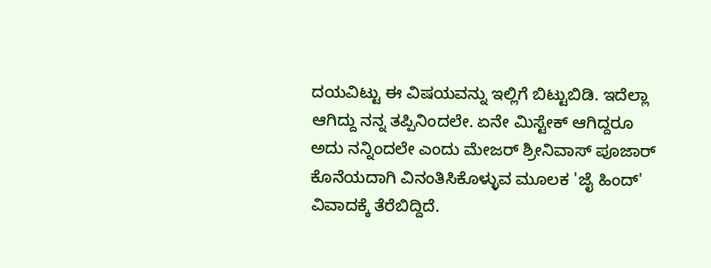ದಯವಿಟ್ಟು ಈ ವಿಷಯವನ್ನು ಇಲ್ಲಿಗೆ ಬಿಟ್ಟುಬಿಡಿ. ಇದೆಲ್ಲಾ ಆಗಿದ್ದು ನನ್ನ ತಪ್ಪಿನಿಂದಲೇ. ಏನೇ ಮಿಸ್ಟೇಕ್ ಆಗಿದ್ದರೂ ಅದು ನನ್ನಿಂದಲೇ ಎಂದು ಮೇಜರ್ ಶ್ರೀನಿವಾಸ್ ಪೂಜಾರ್ ಕೊನೆಯದಾಗಿ ವಿನಂತಿಸಿಕೊಳ್ಳುವ ಮೂಲಕ 'ಜೈ ಹಿಂದ್' ವಿವಾದಕ್ಕೆ ತೆರೆಬಿದ್ದಿದೆ.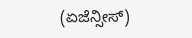(ಏಜೆನ್ಸೀಸ್)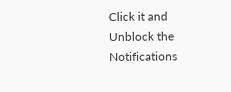Click it and Unblock the Notifications